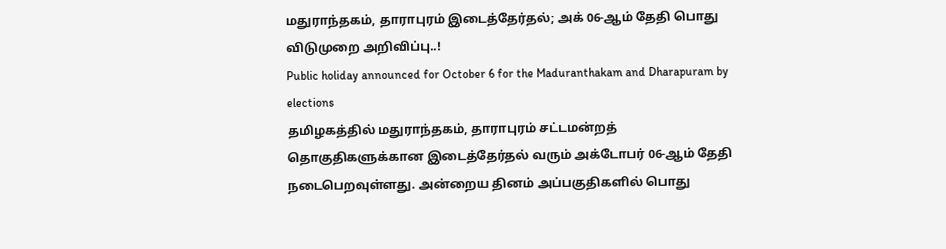மதுராந்தகம், தாராபுரம் இடைத்தேர்தல்; அக் 06-ஆம் தேதி பொது விடுமுறை அறிவிப்பு..!
Public holiday announced for October 6 for the Maduranthakam and Dharapuram by elections
தமிழகத்தில் மதுராந்தகம், தாராபுரம் சட்டமன்றத் தொகுதிகளுக்கான இடைத்தேர்தல் வரும் அக்டோபர் 06-ஆம் தேதி நடைபெறவுள்ளது. அன்றைய தினம் அப்பகுதிகளில் பொது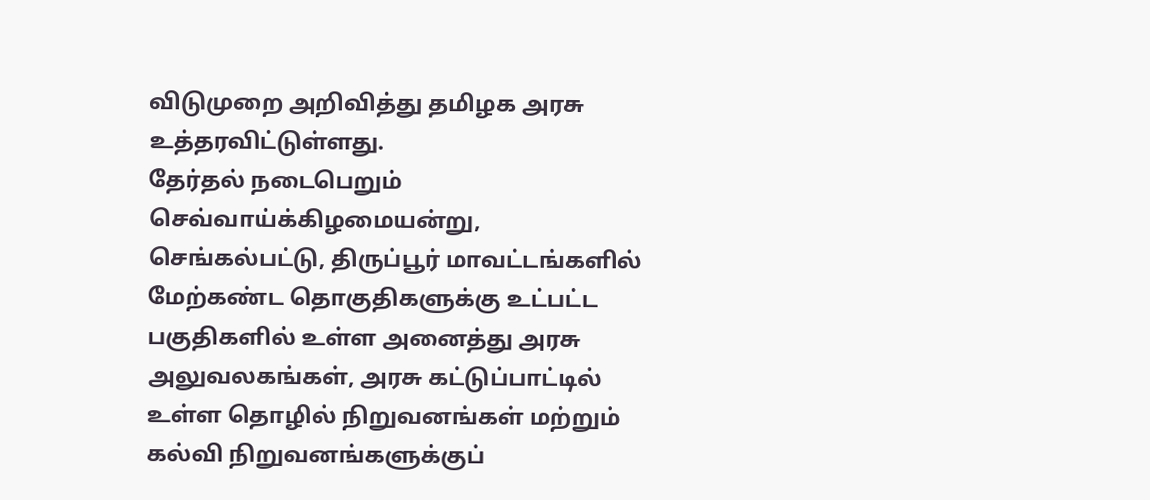விடுமுறை அறிவித்து தமிழக அரசு உத்தரவிட்டுள்ளது.
தேர்தல் நடைபெறும் செவ்வாய்க்கிழமையன்று, செங்கல்பட்டு, திருப்பூர் மாவட்டங்களில் மேற்கண்ட தொகுதிகளுக்கு உட்பட்ட பகுதிகளில் உள்ள அனைத்து அரசு அலுவலகங்கள், அரசு கட்டுப்பாட்டில் உள்ள தொழில் நிறுவனங்கள் மற்றும் கல்வி நிறுவனங்களுக்குப்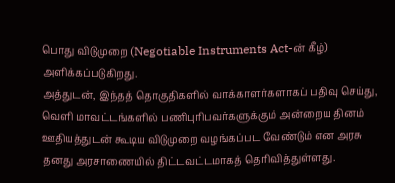பொது விடுமுறை (Negotiable Instruments Act-ன் கீழ்) அளிக்கப்படுகிறது.
அத்துடன், இந்தத் தொகுதிகளில் வாக்காளர்களாகப் பதிவு செய்து, வெளி மாவட்டங்களில் பணிபுரிபவர்களுக்கும் அன்றைய தினம் ஊதியத்துடன் கூடிய விடுமுறை வழங்கப்பட வேண்டும் என அரசு தனது அரசாணையில் திட்டவட்டமாகத் தெரிவித்துள்ளது.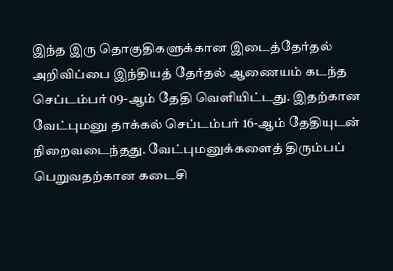இந்த இரு தொகுதிகளுக்கான இடைத்தேர்தல் அறிவிப்பை இந்தியத் தேர்தல் ஆணையம் கடந்த செப்டம்பர் 09-ஆம் தேதி வெளியிட்டது. இதற்கான வேட்புமனு தாக்கல் செப்டம்பர் 16-ஆம் தேதியுடன் நிறைவடைந்தது. வேட்புமனுக்களைத் திரும்பப் பெறுவதற்கான கடைசி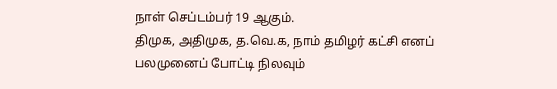நாள் செப்டம்பர் 19 ஆகும்.
திமுக, அதிமுக, த.வெ.க, நாம் தமிழர் கட்சி எனப் பலமுனைப் போட்டி நிலவும்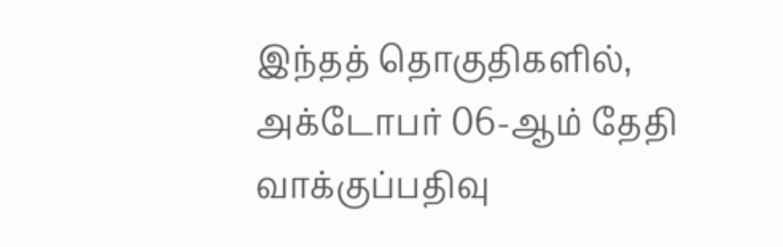இந்தத் தொகுதிகளில், அக்டோபர் 06-ஆம் தேதி வாக்குப்பதிவு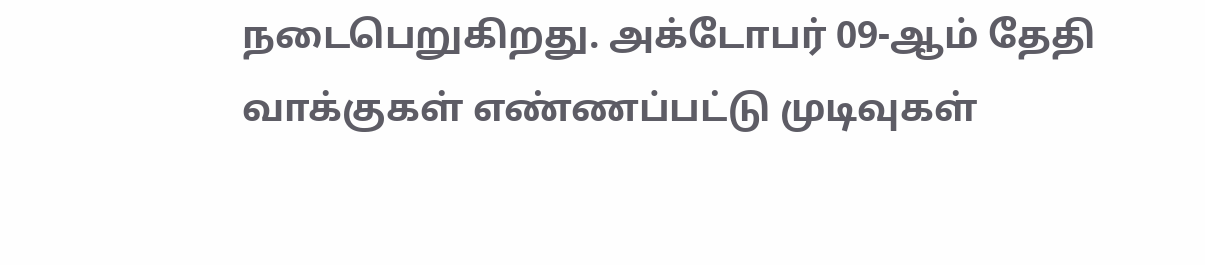நடைபெறுகிறது. அக்டோபர் 09-ஆம் தேதி வாக்குகள் எண்ணப்பட்டு முடிவுகள்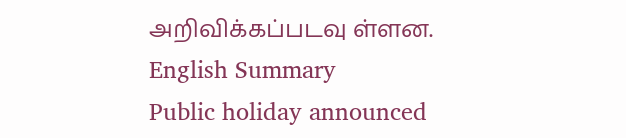அறிவிக்கப்படவு ள்ளன.
English Summary
Public holiday announced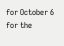for October 6 for the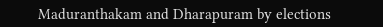Maduranthakam and Dharapuram by elections